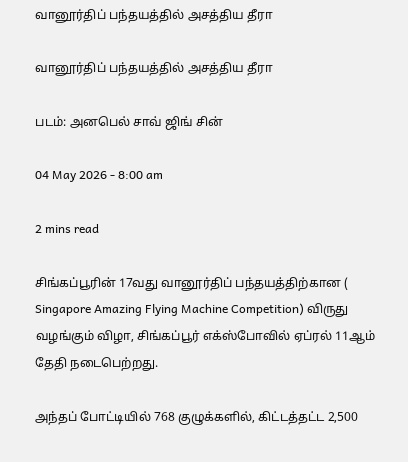வானூர்திப் பந்தயத்தில் அசத்திய தீரா

வானூர்திப் பந்தயத்தில் அசத்திய தீரா

படம்: அனபெல் சாவ் ஜிங் சின்

04 May 2026 - 8:00 am

2 mins read

சிங்கப்பூரின் 17வது வானூர்திப் பந்தயத்திற்கான ( Singapore Amazing Flying Machine Competition) விருது வழங்கும் விழா, சிங்கப்பூர் எக்ஸ்போவில் ஏப்ரல் 11ஆம் தேதி நடைபெற்றது.

அந்தப் போட்டியில் 768 குழுக்களில், கிட்டத்தட்ட 2,500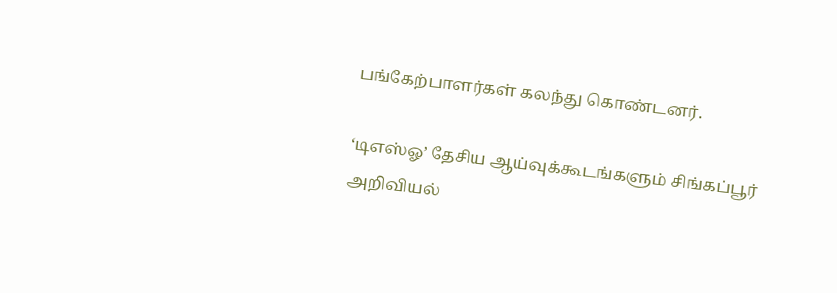பங்கேற்பாளர்கள் கலந்து கொண்டனர்.

‘டிஎஸ்ஓ’ தேசிய ஆய்வுக்கூடங்களும் சிங்கப்பூர் அறிவியல்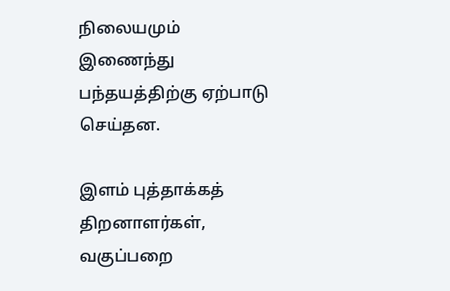நிலையமும் இணைந்து பந்தயத்திற்கு ஏற்பாடு செய்தன.

இளம் புத்தாக்கத் திறனாளர்கள், வகுப்பறை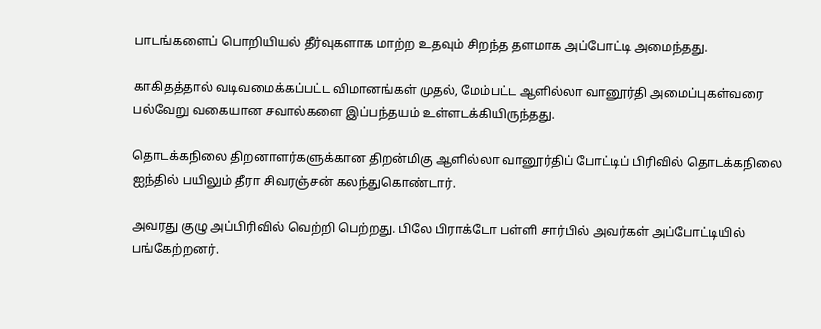பாடங்களைப் பொறியியல் தீர்வுகளாக மாற்ற உதவும் சிறந்த தளமாக அப்போட்டி அமைந்தது.

காகிதத்தால் வடிவமைக்கப்பட்ட விமானங்கள் முதல், மேம்பட்ட ஆளில்லா வானூர்தி அமைப்புகள்வரை பல்வேறு வகையான சவால்களை இப்பந்தயம் உள்ளடக்கியிருந்தது.

தொடக்கநிலை திறனாளர்களுக்கான திறன்மிகு ஆளில்லா வானூர்திப் போட்டிப் பிரிவில் தொடக்கநிலை ஐந்தில் பயிலும் தீரா சிவரஞ்சன் கலந்துகொண்டார்.

அவரது குழு அப்பிரிவில் வெற்றி பெற்றது. பிலே பிராக்டோ பள்ளி சார்பில் அவர்கள் அப்போட்டியில் பங்கேற்றனர்.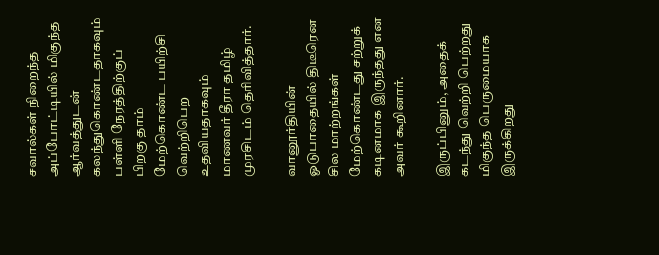சவால்கள் நிறைந்த அப்போட்டியில் மிகுந்த ஆர்வத்துடன் கலந்துகொண்டதாகவும் பள்ளி நேரத்திற்குப் பிறகு தாம் மேற்கொண்ட பயிற்சி வெற்றிபெற உதவியதாகவும் மாணவர் தீரா தமிழ் முரசிடம் தெரிவித்தார்.

வானூர்தியின் ஓடுபாதையில் திடீரென சில மாற்றங்கள் மேற்கொண்டது சற்றுக் கடினமாக இருந்தது என அவர் கூறினார்.

இருப்பினும், அதைக் கடந்து வெற்றி பெற்றது மிகுந்த பெருமையாக இருக்கிறது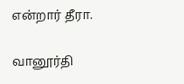என்றார் தீரா.

வானூர்தி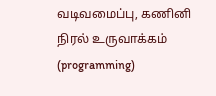வடிவமைப்பு, கணினி நிரல் உருவாக்கம் (programming)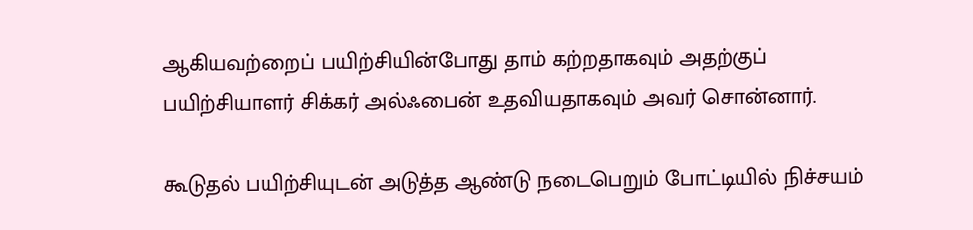ஆகியவற்றைப் பயிற்சியின்போது தாம் கற்றதாகவும் அதற்குப் பயிற்சியாளர் சிக்கர் அல்ஃபைன் உதவியதாகவும் அவர் சொன்னார்.

கூடுதல் பயிற்சியுடன் அடுத்த ஆண்டு நடைபெறும் போட்டியில் நிச்சயம்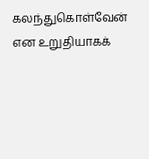கலந்துகொள்வேன் என உறுதியாகக்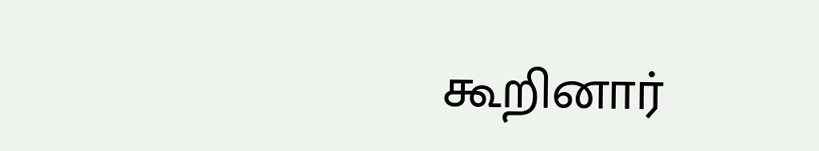கூறினார்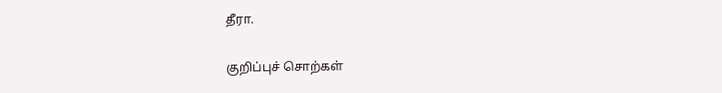தீரா.

குறிப்புச் சொற்கள்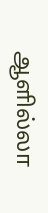ஆளில்லா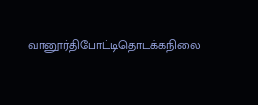வானூர்திபோட்டிதொடக்கநிலை